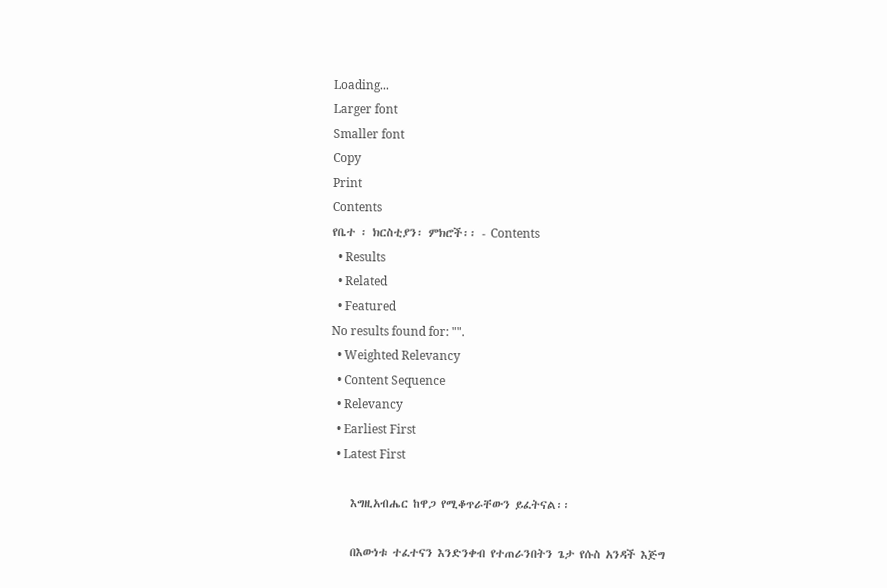Loading...
Larger font
Smaller font
Copy
Print
Contents
የቤተ ፡ ክርስቲያን፡ ምክሮች፡፡ - Contents
  • Results
  • Related
  • Featured
No results found for: "".
  • Weighted Relevancy
  • Content Sequence
  • Relevancy
  • Earliest First
  • Latest First

    እግዚአብሔር ከዋጋ የሚቆጥራቸውን ይፈትናል፡፡

    በእውነቱ ተፈተናን እንድንቀብ የተጠራንበትን ጌታ የሱስ አንዳች እጅግ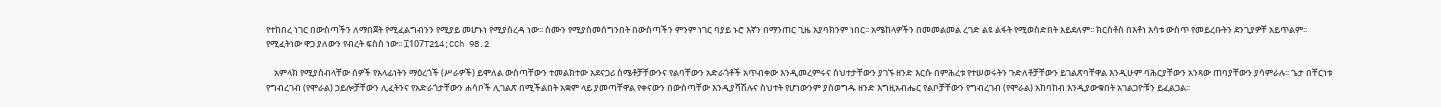የተከበረ ነገር በውስጣችን ለማበጀት የሚፈልግብንን የሚያይ መሆኑነ የሚያስረዳ ነው፡፡ ስሙን የሚያስመሰግንበት በውስጣችን ምንም ነገር ባያይ ኑሮ እኛን በማንጠር ጊዜ አያባክንም ነበር፡፡ አሜከላዎችን በመመልመል ረገድ ልዩ ልፋት የሚወስድበት አይደለም፡፡ ክርስቶስ በእቶነ እሳቱ ውስጥ የመይረቡትን ደንጊያዎቸ አይጥልም፡፡ የሚፈትነው ዋጋ ያለውን የብረት ፍስስ ነው፡፡ ፲107T214;CCh 98.2

    አምላክ የሚያስብላቸው ሰዎች የአላፊነትን ማዕረጎች (ሥራዎች) ይሞለል ውስጣቸውን ተመልክተው አደናጋሪ ስሜቶቻቸውንና የልባቸውን አድራጎቶች አጥብቀው እንዲመረምሩና ስህተታቸውን ያገኙ ዘንድ እርሱ በምሕረቱ የተሠወሩትን ጉድለቶቻቸውን ይገልጽባቸዋል እንዲሁም ባሕርያቸውን አንጻው ጠባያቸውን ያሳምራሉ፡፡ ጌታ በቸርነቱ የግብረገብ (የሞራል) ኃይሎቻቸውን ሊፈትንና የአድራጎታቸውን ሐሳቦች ሊገልጽ በሚችልበት አቋም ላይ ያመጣቸዋል የቀናውን በውስጣቸው እንዲያሻሽሉና ስህተት የሆነውንም ያስወግዱ ዘንድ እግዚአብሔር የልቦቻቸውን የግብረገብ (የሞራል) አከባከብ እንዲያውቁበት አገልጋዮቹን ይፈልጋል፡፡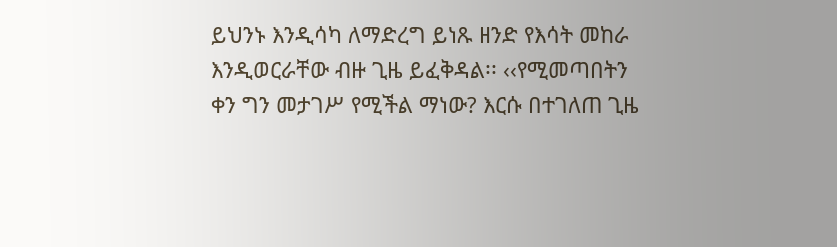ይህንኑ እንዲሳካ ለማድረግ ይነጹ ዘንድ የእሳት መከራ እንዲወርራቸው ብዙ ጊዜ ይፈቅዳል፡፡ ‹‹የሚመጣበትን ቀን ግን መታገሥ የሚችል ማነው? እርሱ በተገለጠ ጊዜ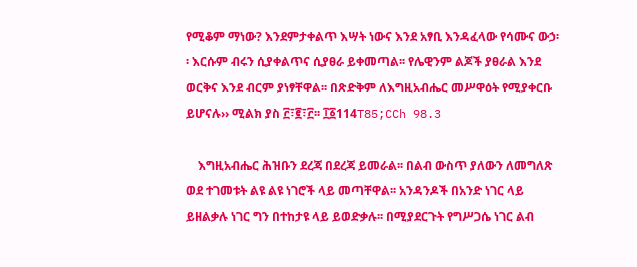የሚቆም ማነው? እንደምታቀልጥ እሣት ነውና እንደ አፃቢ እንዳፈላው የሳሙና ውኃ፡፡ እርሱም ብሩን ሲያቀልጥና ሲያፀራ ይቀመጣል፡፡ የሌዊንም ልጆች ያፀራል እንደ ወርቅና እንደ ብርም ያነፃቸዋል፡፡ በጽድቅም ለእግዚአብሔር መሥዋዕት የሚያቀርቡ ይሆናሉ›› ሚልክ ያስ ፫፣፪፣፫፡፡ ፲፩114T85;CCh 98.3

    እግዚአብሔር ሕዝቡን ደረጃ በደረጃ ይመራል፡፡ በልብ ውስጥ ያለውን ለመግለጽ ወደ ተገመቱት ልዩ ልዩ ነገሮች ላይ መጣቸዋል፡፡ አንዳንዶች በአንድ ነገር ላይ ይዘልቃሉ ነገር ግን በተከታዩ ላይ ይወድቃሉ፡፡ በሚያደርጉት የግሥጋሴ ነገር ልብ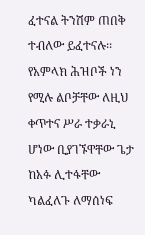ፈተናል ትንሽም ጠበቅ ተብለው ይፈተናሉ፡፡ የአምላክ ሕዝቦች ነን የሚሉ ልቦቻቸው ለዚህ ቀጥተና ሥራ ተቃራኒ ሆነው ቢያገኙዋቸው ጌታ ከአፉ ሊተፋቸው ካልፈለጉ ለማሰነፍ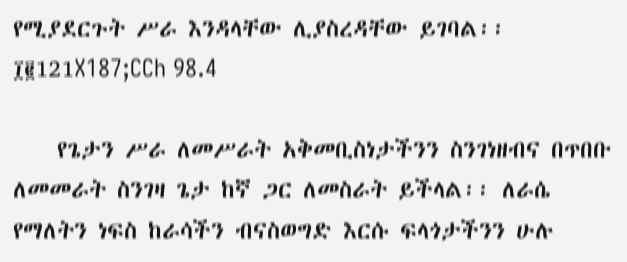የሚያደርጉት ሥራ እንዳላቸው ሊያስረዳቸው ይገባል፡፡ ፲፪121X187;CCh 98.4

    የጌታን ሥራ ለመሥራት አቅመቢስነታችንን ስንገነዘብና በጥበቡ ለመመራት ስንገዛ ጌታ ከኛ ጋር ለመስራት ይችላል፡፡ ለራሴ የማለትን ነፍስ ከራሳችን ብናስወግድ እርሱ ፍላጎታችንን ሁሉ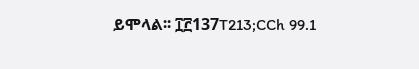ይሞላል፡፡ ፲፫137T213;CCh 99.1